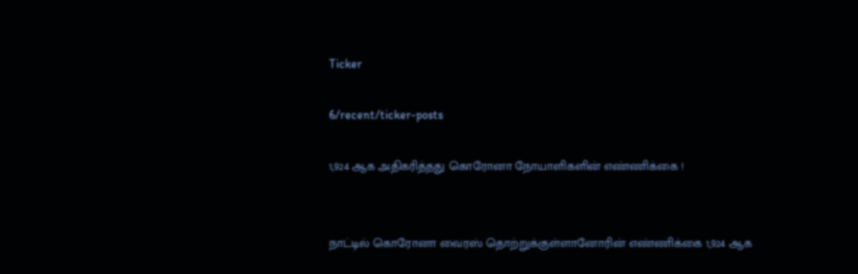Ticker

6/recent/ticker-posts

1,924 ஆக அதிகரித்தது கொரோனா நோயாளிகளின் எண்ணிக்கை !


நாட்டில் கொரோனா வைரஸ் தொற்றுக்குள்ளானோரின் எண்ணிக்கை 1,924 ஆக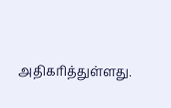அதிகரித்துள்ளது.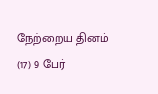நேற்றைய தினம் (17) 9 பேர்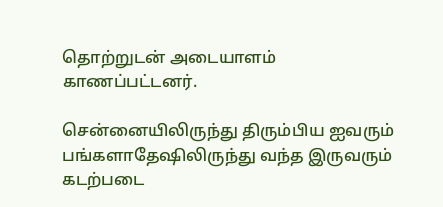தொற்றுடன் அடையாளம் காணப்பட்டனர்.

சென்னையிலிருந்து திரும்பிய ஐவரும் பங்களாதேஷிலிருந்து வந்த இருவரும் கடற்படை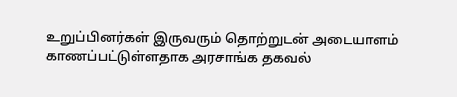உறுப்பினர்கள் இருவரும் தொற்றுடன் அடையாளம் காணப்பட்டுள்ளதாக அரசாங்க தகவல்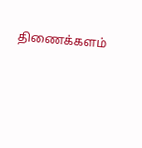திணைக்களம்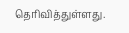தெரிவித்துள்ளது.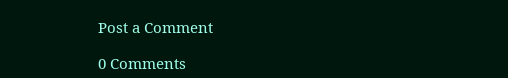Post a Comment

0 Comments